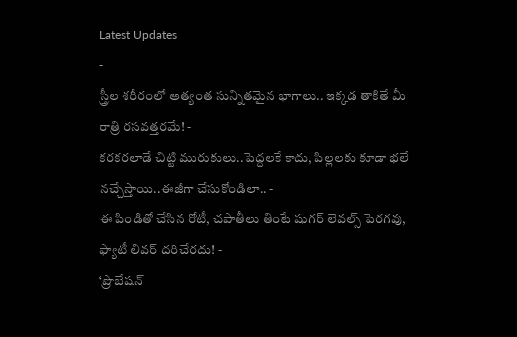Latest Updates
-
స్త్రీల శరీరంలో అత్యంత సున్నితమైన భాగాలు.. ఇక్కడ తాకితే మీ రాత్రి రసవత్తరమే! -
కరకరలాడే చిట్టి మురుకులు..పెద్దలకే కాదు, పిల్లలకు కూడా భలే నచ్చేస్తాయి..ఈజీగా చేసుకోండిలా.. -
ఈ పిండితో చేసిన రోటీ, చపాతీలు తింటే షుగర్ లెవల్స్ పెరగవు, ఫ్యాటీ లివర్ దరిచేరదు! -
‘ప్రొబేషన్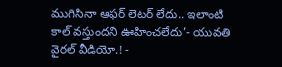ముగిసినా ఆఫర్ లెటర్ లేదు.. ఇలాంటి కాల్ వస్తుందని ఊహించలేదు’- యువతి వైరల్ వీడియో.! -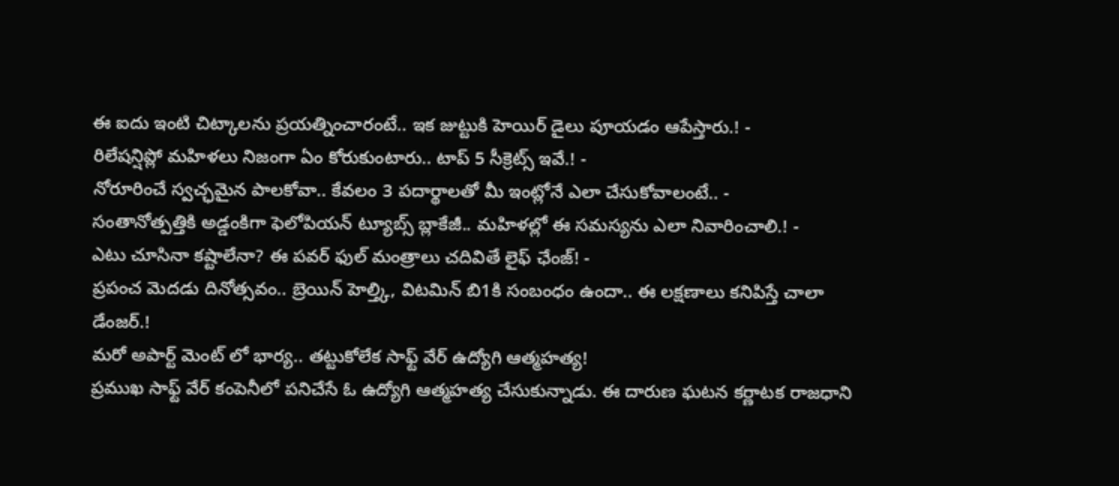ఈ ఐదు ఇంటి చిట్కాలను ప్రయత్నించారంటే.. ఇక జుట్టుకి హెయిర్ డైలు పూయడం ఆపేస్తారు.! -
రిలేషన్షిప్లో మహిళలు నిజంగా ఏం కోరుకుంటారు.. టాప్ 5 సీక్రెట్స్ ఇవే.! -
నోరూరించే స్వచ్ఛమైన పాలకోవా.. కేవలం 3 పదార్థాలతో మీ ఇంట్లోనే ఎలా చేసుకోవాలంటే.. -
సంతానోత్పత్తికి అడ్డంకిగా ఫెలోపియన్ ట్యూబ్స్ బ్లాకేజీ.. మహిళల్లో ఈ సమస్యను ఎలా నివారించాలి.! -
ఎటు చూసినా కష్టాలేనా? ఈ పవర్ ఫుల్ మంత్రాలు చదివితే లైఫ్ ఛేంజ్! -
ప్రపంచ మెదడు దినోత్సవం.. బ్రెయిన్ హెల్త్కి, విటమిన్ బి1కి సంబంధం ఉందా.. ఈ లక్షణాలు కనిపిస్తే చాలా డేంజర్.!
మరో అపార్ట్ మెంట్ లో భార్య.. తట్టుకోలేక సాఫ్ట్ వేర్ ఉద్యోగి ఆత్మహత్య!
ప్రముఖ సాఫ్ట్ వేర్ కంపెనీలో పనిచేసే ఓ ఉద్యోగి ఆత్మహత్య చేసుకున్నాడు. ఈ దారుణ ఘటన కర్ణాటక రాజధాని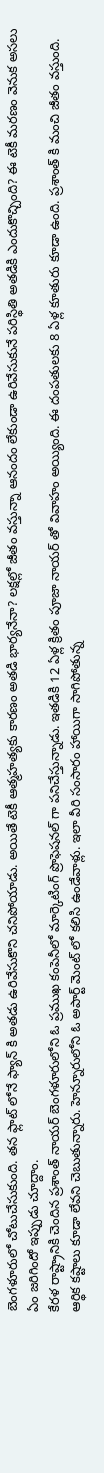బెంగళూరులో చోటుచేసుకుంది. తన ఫ్లాట్ లోనే ఫ్యాన్ కి అతడు ఉరివేసుకొని చనిపోయాడు. అయితే టెకీ ఆత్మహత్యకు కారణం అతడి భార్యనేనా? లక్షల్లో జీతం వస్తున్నా ఆనందం లేకుండా ఉరివేసుకునే పరిస్థితి అతడికి ఎందుకొచ్చింది? ఈ టెకీ మరణం వెనుక అసలు ఏం జరిగిందో ఇప్పుడు చూద్దాం.
కేరళ రాష్ట్రానికి చెందిన ప్రశాంత్ నాయర్ బెంగళూరులోని ఓ ప్రముఖ కంపెనీలో మార్కెటింగ్ ప్రొఫెషనల్ గా పనిచేస్తున్నాడు. ఇతడికి 12 ఏళ్ల క్రితం పూజా నాయర్ తో వివాహం అయ్యింది. ఈ దంపతులకు 8 ఏళ్ల కూతురు కూడా ఉంది. ప్రశాంత్ కి మంచి జీతం వస్తుంది. ఆర్థిక కష్టాలు కూడా లేవని చెబుతున్నారు. హెన్నూరులోని ఓ అపార్ట్ మెంట్ లో కలిసి ఉండేవాళ్లు. ఇలా వీరి సంసారం హాయిగా సాగిపోతున్న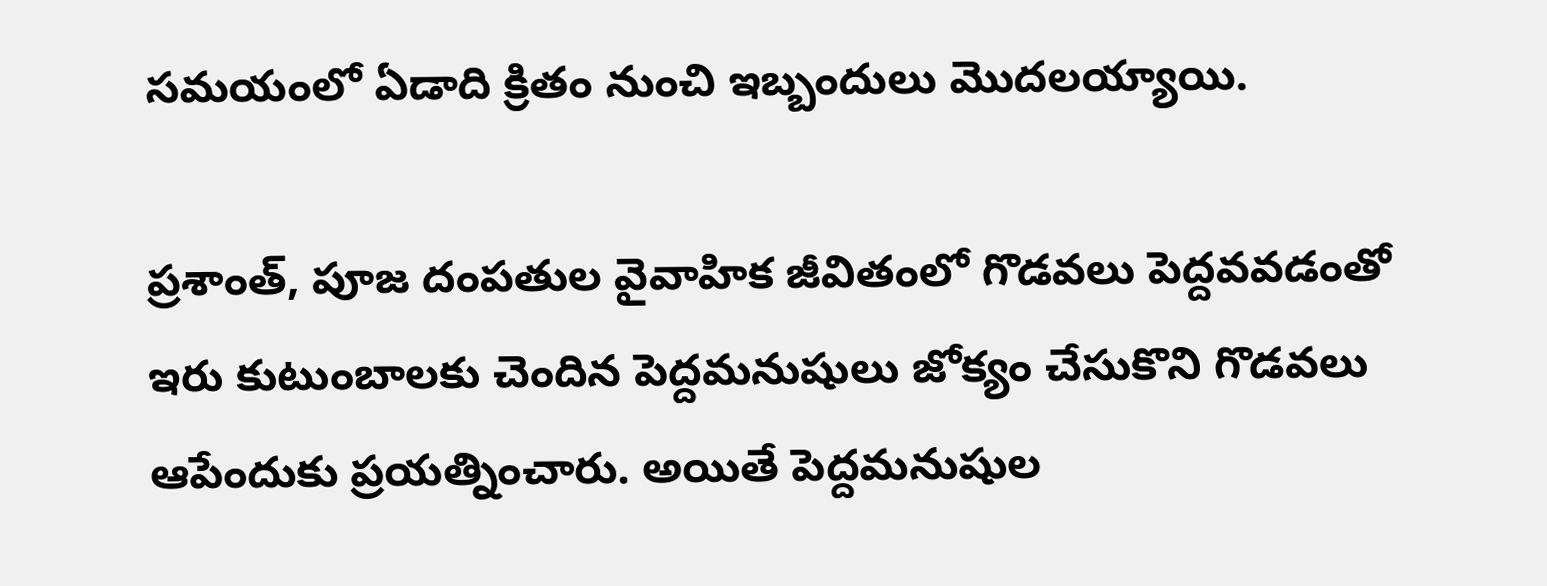సమయంలో ఏడాది క్రితం నుంచి ఇబ్బందులు మొదలయ్యాయి.

ప్రశాంత్, పూజ దంపతుల వైవాహిక జీవితంలో గొడవలు పెద్దవవడంతో ఇరు కుటుంబాలకు చెందిన పెద్దమనుషులు జోక్యం చేసుకొని గొడవలు ఆపేందుకు ప్రయత్నించారు. అయితే పెద్దమనుషుల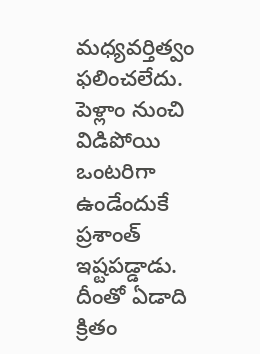మధ్యవర్తిత్వం ఫలించలేదు. పెళ్లాం నుంచి విడిపోయి ఒంటరిగా ఉండేందుకే ప్రశాంత్ ఇష్టపడ్డాడు. దీంతో ఏడాది క్రితం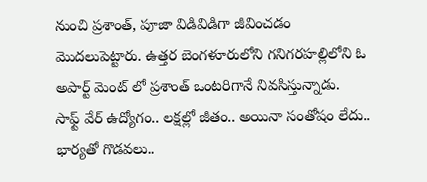నుంచి ప్రశాంత్, పూజా విడివిడిగా జీవించడం మొదలుపెట్టారు. ఉత్తర బెంగళూరులోని గనిగరహల్లిలోని ఓ అపార్ట్ మెంట్ లో ప్రశాంత్ ఒంటరిగానే నివసిస్తున్నాడు.
సాఫ్ట్ వేర్ ఉద్యోగం.. లక్షల్లో జీతం.. అయినా సంతోషం లేదు.. భార్యతో గొడవలు..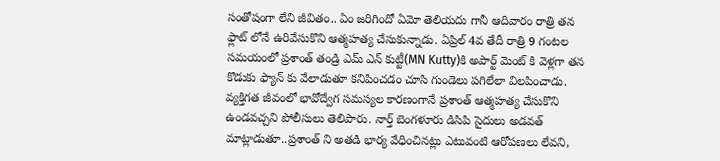సంతోషంగా లేని జీవితం.. ఏం జరిగిందో ఏమో తెలియదు గానీ ఆదివారం రాత్రి తన ఫ్లాట్ లోనే ఉరివేసుకొని ఆత్మహత్య చేసుకున్నాడు. ఏప్రిల్ 4వ తేదీ రాత్రి 9 గంటల సమయంలో ప్రశాంత్ తండ్రి ఎమ్ ఎన్ కుట్టీ(MN Kutty)కి అపార్ట్ మెంట్ కి వెళ్లగా తన కొడుకు ఫ్యాన్ కు వేలాడుతూ కనిపించడం చూసి గుండెలు పగిలేలా విలపించాడు.
వ్యక్తిగత జీవంలో భావోద్వేగ సమస్యల కారణంగానే ప్రశాంత్ ఆత్మహత్య చేసుకొని ఉండవచ్చని పోలీసులు తెలిపారు. నార్త్ బెంగళూరు డిసిపి సైదులు అడవత్ మాట్లాడుతూ..ప్రశాంత్ ని అతడి భార్య వేధించినట్లు ఎటువంటి ఆరోపణలు లేవని,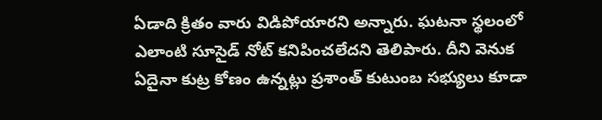ఏడాది క్రితం వారు విడిపోయారని అన్నారు. ఘటనా స్థలంలో ఎలాంటి సూసైడ్ నోట్ కనిపించలేదని తెలిపారు. దీని వెనుక ఏదైనా కుట్ర కోణం ఉన్నట్లు ప్రశాంత్ కుటుంబ సభ్యులు కూడా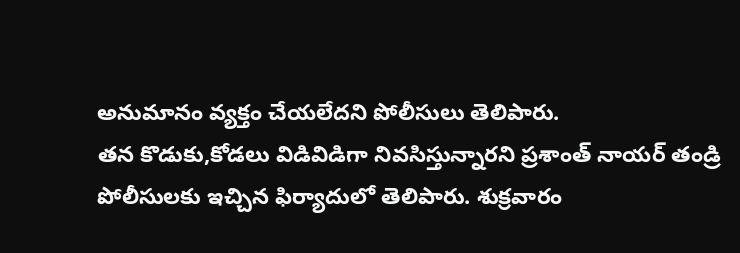అనుమానం వ్యక్తం చేయలేదని పోలీసులు తెలిపారు.
తన కొడుకు,కోడలు విడివిడిగా నివసిస్తున్నారని ప్రశాంత్ నాయర్ తండ్రి పోలీసులకు ఇచ్చిన ఫిర్యాదులో తెలిపారు. శుక్రవారం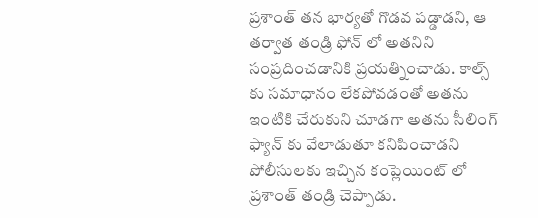ప్రశాంత్ తన భార్యతో గొడవ పడ్డాడని, ఆ తర్వాత తండ్రి ఫోన్ లో అతనిని సంప్రదించడానికి ప్రయత్నించాడు. కాల్స్ కు సమాధానం లేకపోవడంతో అతను ఇంటికి చేరుకుని చూడగా అతను సీలింగ్ ఫ్యాన్ కు వేలాడుతూ కనిపించాడని పోలీసులకు ఇచ్చిన కంప్లెయింట్ లో ప్రశాంత్ తండ్రి చెప్పాడు.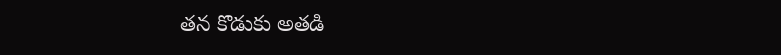తన కొడుకు అతడి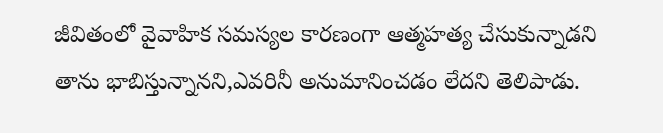జీవితంలో వైవాహిక సమస్యల కారణంగా ఆత్మహత్య చేసుకున్నాడని తాను భాబిస్తున్నానని,ఎవరినీ అనుమానించడం లేదని తెలిపాడు.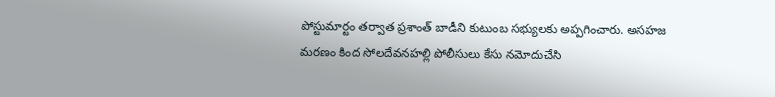పోస్టుమార్టం తర్వాత ప్రశాంత్ బాడీని కుటుంబ సభ్యులకు అప్పగించారు. అసహజ మరణం కింద సోలదేవనహల్లి పోలీసులు కేసు నమోదుచేసి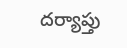దర్యాప్తు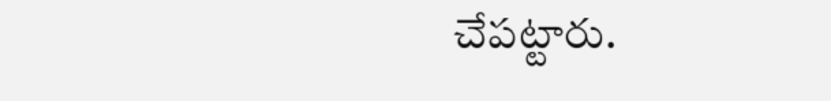చేపట్టారు.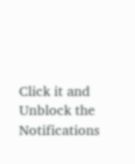Click it and Unblock the Notifications